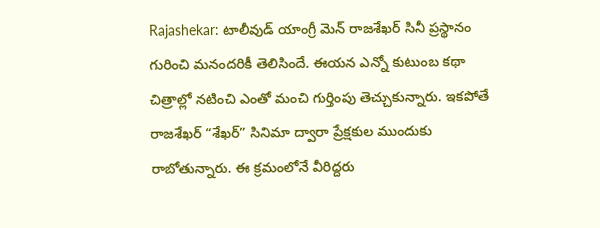Rajashekar: టాలీవుడ్ యాంగ్రీ మెన్ రాజశేఖర్ సినీ ప్రస్థానం గురించి మనందరికీ తెలిసిందే. ఈయన ఎన్నో కుటుంబ కథా చిత్రాల్లో నటించి ఎంతో మంచి గుర్తింపు తెచ్చుకున్నారు. ఇకపోతే రాజశేఖర్ “శేఖర్” సినిమా ద్వారా ప్రేక్షకుల ముందుకు రాబోతున్నారు. ఈ క్రమంలోనే వీరిద్దరు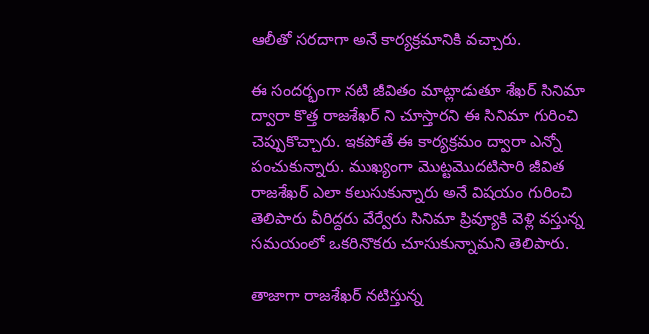ఆలీతో సరదాగా అనే కార్యక్రమానికి వచ్చారు.

ఈ సందర్భంగా నటి జీవితం మాట్లాడుతూ శేఖర్ సినిమా ద్వారా కొత్త రాజశేఖర్ ని చూస్తారని ఈ సినిమా గురించి చెప్పుకొచ్చారు. ఇకపోతే ఈ కార్యక్రమం ద్వారా ఎన్నో పంచుకున్నారు. ముఖ్యంగా మొట్టమొదటిసారి జీవిత రాజశేఖర్ ఎలా కలుసుకున్నారు అనే విషయం గురించి తెలిపారు వీరిద్దరు వేర్వేరు సినిమా ప్రివ్యూకి వెళ్లి వస్తున్న సమయంలో ఒకరినొకరు చూసుకున్నామని తెలిపారు.

తాజాగా రాజశేఖర్ నటిస్తున్న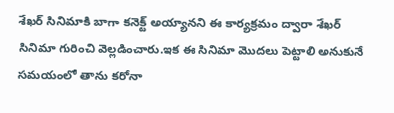శేఖర్ సినిమాకి బాగా కనెక్ట్ అయ్యానని ఈ కార్యక్రమం ద్వారా శేఖర్ సినిమా గురించి వెల్లడించారు.ఇక ఈ సినిమా మొదలు పెట్టాలి అనుకునే సమయంలో తాను కరోనా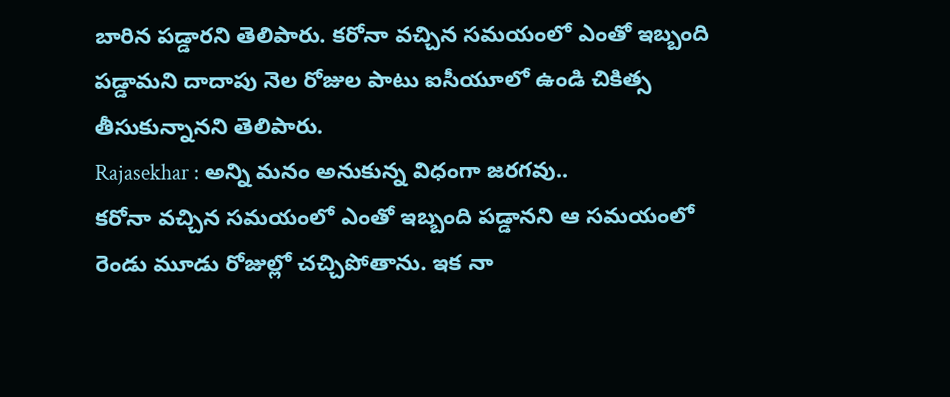బారిన పడ్డారని తెలిపారు. కరోనా వచ్చిన సమయంలో ఎంతో ఇబ్బంది పడ్డామని దాదాపు నెల రోజుల పాటు ఐసీయూలో ఉండి చికిత్స తీసుకున్నానని తెలిపారు.
Rajasekhar : అన్ని మనం అనుకున్న విధంగా జరగవు..
కరోనా వచ్చిన సమయంలో ఎంతో ఇబ్బంది పడ్డానని ఆ సమయంలో రెండు మూడు రోజుల్లో చచ్చిపోతాను. ఇక నా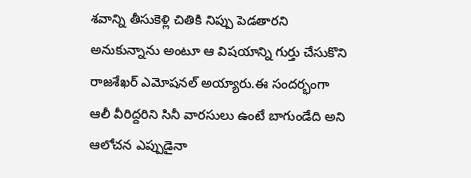శవాన్ని తీసుకెళ్లి చితికి నిప్పు పెడతారని అనుకున్నాను అంటూ ఆ విషయాన్ని గుర్తు చేసుకొని రాజశేఖర్ ఎమోషనల్ అయ్యారు.ఈ సందర్భంగా ఆలీ వీరిద్దరిని సినీ వారసులు ఉంటే బాగుండేది అని ఆలోచన ఎప్పుడైనా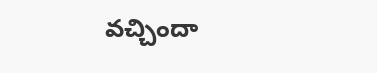వచ్చిందా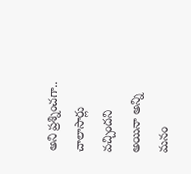అని ప్రశ్నించగా.. చాలాసార్లు వచ్చిందని అయినా అన్ని మనం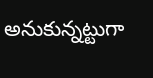అనుకున్నట్టుగా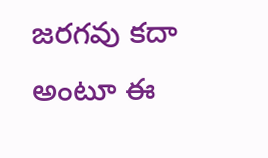జరగవు కదా అంటూ ఈ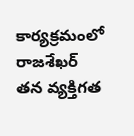కార్యక్రమంలో రాజశేఖర్ తన వ్యక్తిగత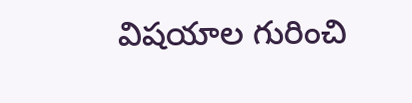విషయాల గురించి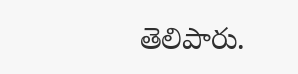తెలిపారు.